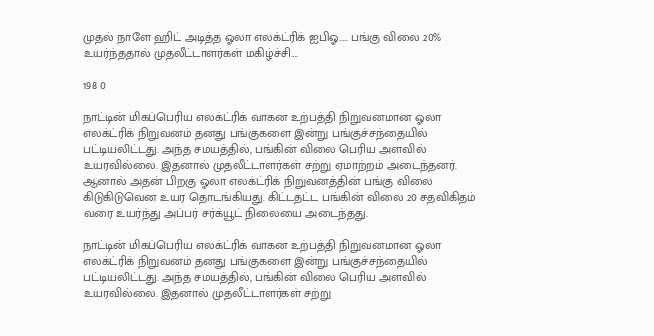முதல் நாளே ஹிட் அடித்த ஓலா எலக்ட்ரிக் ஐபிஓ….. பங்கு விலை 20% உயர்ந்ததால் முதலீட்டாளர்கள் மகிழ்ச்சி….

198 0

நாட்டின் மிகப்பெரிய எலக்ட்ரிக் வாகன உற்பத்தி நிறுவனமான ஓலா எலக்ட்ரிக் நிறுவனம் தனது பங்குகளை இன்று பங்குச்சந்தையில் பட்டியலிட்டது. அந்த சமயத்தில், பங்கின் விலை பெரிய அளவில் உயரவில்லை. இதனால் முதலீட்டாளர்கள் சற்று ஏமாற்றம் அடைந்தனர். ஆனால் அதன் பிறகு ஓலா எலக்ட்ரிக் நிறுவனத்தின் பங்கு விலை கிடுகிடுவென உயர தொடங்கியது. கிட்டதட்ட பங்கின் விலை 20 சதவிகிதம் வரை உயர்ந்து அப்பர் சர்க்யூட் நிலையை அடைந்தது.

நாட்டின் மிகப்பெரிய எலக்ட்ரிக் வாகன உற்பத்தி நிறுவனமான ஓலா எலக்ட்ரிக் நிறுவனம் தனது பங்குகளை இன்று பங்குச்சந்தையில் பட்டியலிட்டது. அந்த சமயத்தில், பங்கின் விலை பெரிய அளவில் உயரவில்லை. இதனால் முதலீட்டாளர்கள் சற்று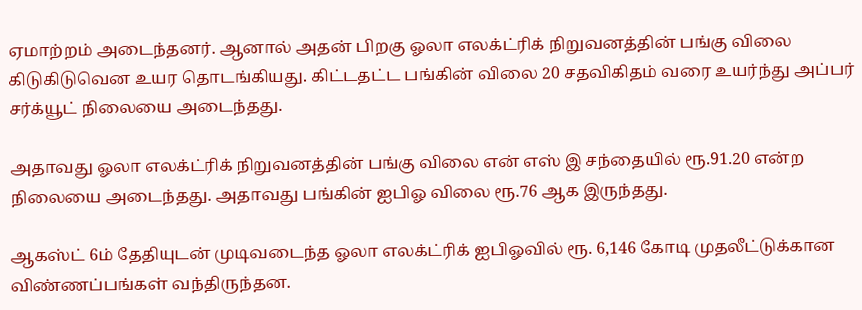ஏமாற்றம் அடைந்தனர். ஆனால் அதன் பிறகு ஓலா எலக்ட்ரிக் நிறுவனத்தின் பங்கு விலை கிடுகிடுவென உயர தொடங்கியது. கிட்டதட்ட பங்கின் விலை 20 சதவிகிதம் வரை உயர்ந்து அப்பர் சர்க்யூட் நிலையை அடைந்தது.

அதாவது ஓலா எலக்ட்ரிக் நிறுவனத்தின் பங்கு விலை என் எஸ் இ சந்தையில் ரூ.91.20 என்ற நிலையை அடைந்தது. அதாவது பங்கின் ஐபிஓ விலை ரூ.76 ஆக இருந்தது.

ஆகஸ்ட் 6ம் தேதியுடன் முடிவடைந்த ஓலா எலக்ட்ரிக் ஐபிஓவில் ரூ. 6,146 கோடி முதலீட்டுக்கான விண்ணப்பங்கள் வந்திருந்தன.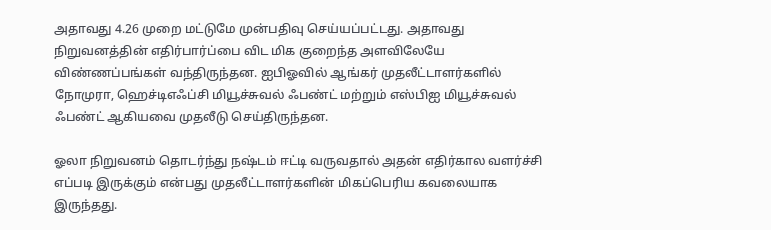அதாவது 4.26 முறை மட்டுமே முன்பதிவு செய்யப்பட்டது. அதாவது நிறுவனத்தின் எதிர்பார்ப்பை விட மிக குறைந்த அளவிலேயே விண்ணப்பங்கள் வந்திருந்தன. ஐபிஓவில் ஆங்கர் முதலீட்டாளர்களில் நோமுரா, ஹெச்டிஎஃப்சி மியூச்சுவல் ஃபண்ட் மற்றும் எஸ்பிஐ மியூச்சுவல் ஃபண்ட் ஆகியவை முதலீடு செய்திருந்தன.

ஓலா நிறுவனம் தொடர்ந்து நஷ்டம் ஈட்டி வருவதால் அதன் எதிர்கால வளர்ச்சி எப்படி இருக்கும் என்பது முதலீட்டாளர்களின் மிகப்பெரிய கவலையாக இருந்தது.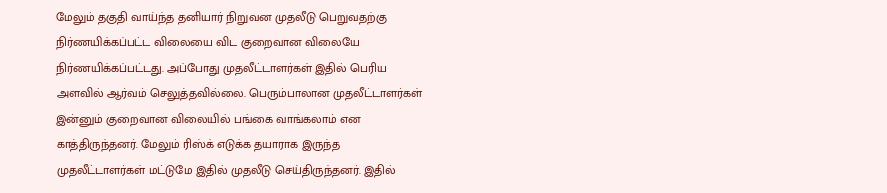மேலும் தகுதி வாய்ந்த தனியார் நிறுவன முதலீடு பெறுவதற்கு நிர்ணயிக்கப்பட்ட விலையை விட குறைவான விலையே நிர்ணயிக்கப்பட்டது. அப்போது முதலீட்டாளர்கள் இதில் பெரிய அளவில் ஆர்வம் செலுத்தவில்லை. பெரும்பாலான முதலீட்டாளர்கள் இன்னும் குறைவான விலையில் பங்கை வாங்கலாம் என காத்திருந்தனர். மேலும் ரிஸ்க் எடுக்க தயாராக இருந்த முதலீட்டாளர்கள் மட்டுமே இதில் முதலீடு செய்திருந்தனர். இதில்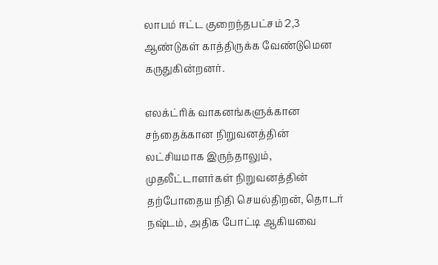லாபம் ஈட்ட குறைந்தபட்சம் 2,3 ஆண்டுகள் காத்திருக்க வேண்டுமென கருதுகின்றனர்.

எலக்ட்ரிக் வாகனங்களுக்கான சந்தைக்கான நிறுவனத்தின் லட்சியமாக இருந்தாலும், முதலீட்டாளர்கள் நிறுவனத்தின் தற்போதைய நிதி செயல்திறன், தொடர் நஷ்டம், அதிக போட்டி ஆகியவை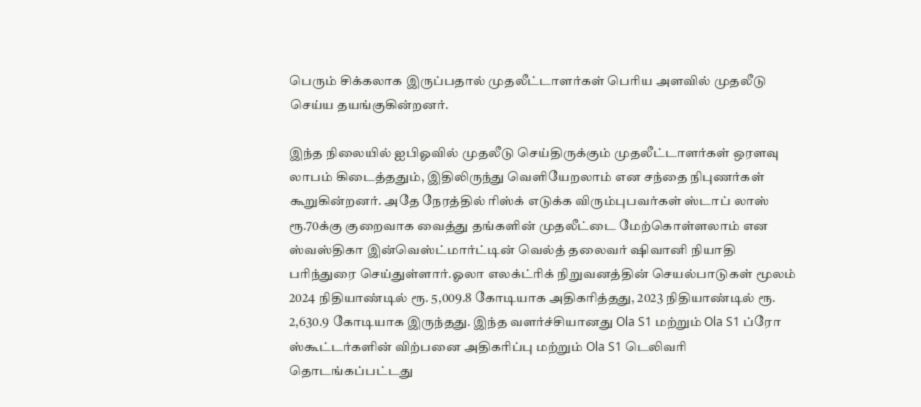பெரும் சிக்கலாக இருப்பதால் முதலீட்டாளர்கள் பெரிய அளவில் முதலீடு செய்ய தயங்குகின்றனர்.

இந்த நிலையில் ஐபிஓவில் முதலீடு செய்திருக்கும் முதலீட்டாளர்கள் ஒரளவு லாபம் கிடைத்ததும், இதிலிருந்து வெளியேறலாம் என சந்தை நிபுணர்கள் கூறுகின்றனர். அதே நேரத்தில் ரிஸ்க் எடுக்க விரும்புபவர்கள் ஸ்டாப் லாஸ் ரூ.70க்கு குறைவாக வைத்து தங்களின் முதலீட்டை மேற்கொள்ளலாம் என ஸ்வஸ்திகா இன்வெஸ்ட்மார்ட்டின் வெல்த் தலைவர் ஷிவானி நியாதி பரிந்துரை செய்துள்ளார்.ஓலா எலக்ட்ரிக் நிறுவனத்தின் செயல்பாடுகள் மூலம் 2024 நிதியாண்டில் ரூ. 5,009.8 கோடியாக அதிகரித்தது, 2023 நிதியாண்டில் ரூ. 2,630.9 கோடியாக இருந்தது. இந்த வளர்ச்சியானது Ola S1 மற்றும் Ola S1 ப்ரோ ஸ்கூட்டர்களின் விற்பனை அதிகரிப்பு மற்றும் Ola S1 டெலிவரி தொடங்கப்பட்டது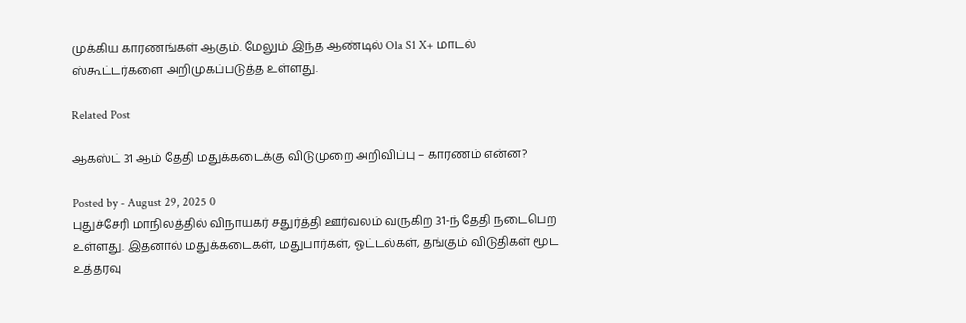முக்கிய காரணங்கள் ஆகும். மேலும் இந்த ஆண்டில் Ola S1 X+ மாடல் ஸ்கூட்டர்களை அறிமுகப்படுத்த உள்ளது.

Related Post

ஆகஸ்ட் 31 ஆம் தேதி மதுக்கடைக்கு விடுமுறை அறிவிப்பு – காரணம் என்ன?

Posted by - August 29, 2025 0
புதுச்சேரி மாநிலத்தில் விநாயகர் சதுர்த்தி ஊர்வலம் வருகிற 31-ந் தேதி நடைபெற உள்ளது. இதனால் மதுக்கடைகள், மதுபார்கள், ஓட்டல்கள், தங்கும் விடுதிகள் மூட உத்தரவு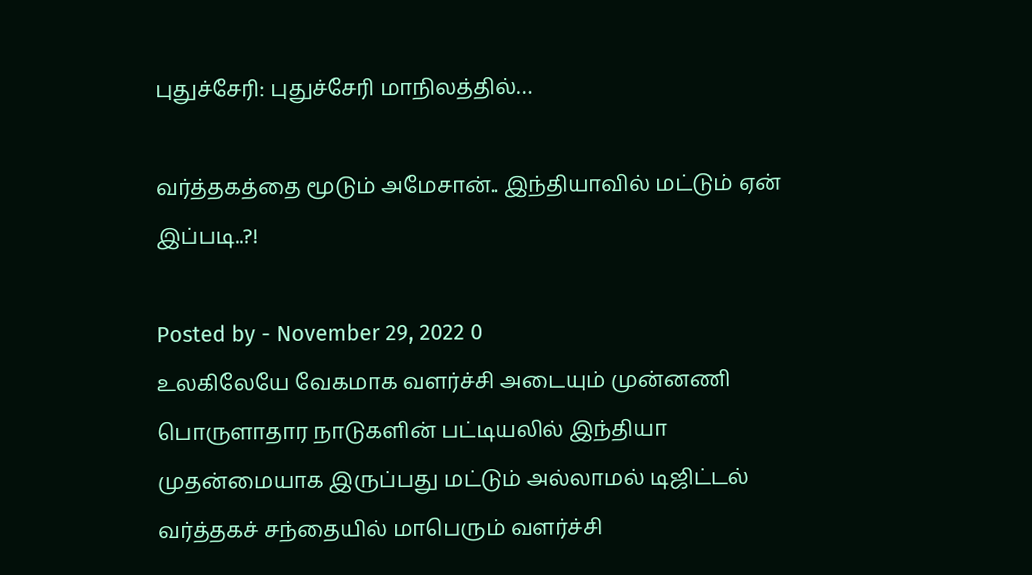புதுச்சேரி: புதுச்சேரி மாநிலத்தில்…

வர்த்தகத்தை மூடும் அமேசான்.. இந்தியாவில் மட்டும் ஏன் இப்படி..?!

Posted by - November 29, 2022 0
உலகிலேயே வேகமாக வளர்ச்சி அடையும் முன்னணி பொருளாதார நாடுகளின் பட்டியலில் இந்தியா முதன்மையாக இருப்பது மட்டும் அல்லாமல் டிஜிட்டல் வர்த்தகச் சந்தையில் மாபெரும் வளர்ச்சி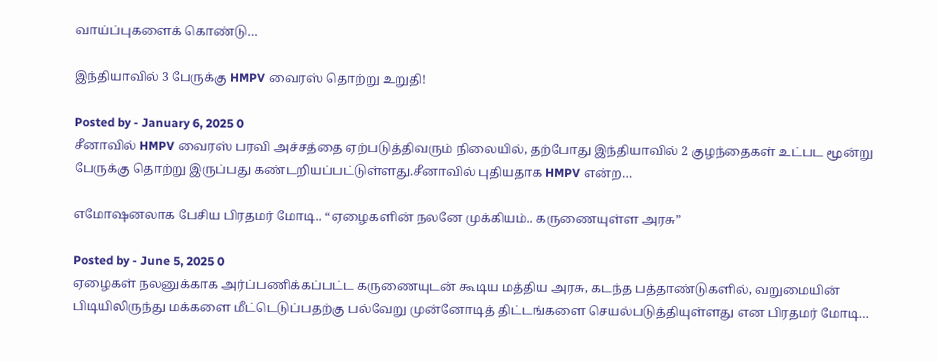வாய்ப்புகளைக் கொண்டு…

இந்தியாவில் 3 பேருக்கு HMPV வைரஸ் தொற்று உறுதி!

Posted by - January 6, 2025 0
சீனாவில் HMPV வைரஸ் பரவி அச்சத்தை ஏற்படுத்திவரும் நிலையில், தற்போது இந்தியாவில் 2 குழந்தைகள் உட்பட மூன்று பேருக்கு தொற்று இருப்பது கண்டறியப்பட்டுள்ளது.சீனாவில் புதியதாக HMPV என்ற…

எமோஷனலாக பேசிய பிரதமர் மோடி.. “ஏழைகளின் நலனே முக்கியம்.. கருணையுள்ள அரசு”

Posted by - June 5, 2025 0
ஏழைகள் நலனுக்காக அர்ப்பணிக்கப்பட்ட கருணையுடன் கூடிய மத்திய அரசு, கடந்த பத்தாண்டுகளில், வறுமையின் பிடியிலிருந்து மக்களை மீட்டெடுப்பதற்கு பல்வேறு முன்னோடித் திட்டங்களை செயல்படுத்தியுள்ளது என பிரதமர் மோடி…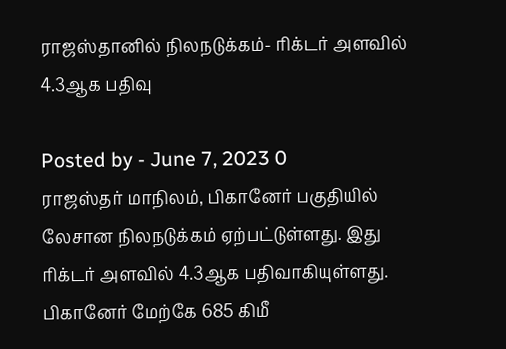ராஜஸ்தானில் நிலநடுக்கம்- ரிக்டர் அளவில் 4.3ஆக பதிவு

Posted by - June 7, 2023 0
ராஜஸ்தர் மாநிலம், பிகானேர் பகுதியில் லேசான நிலநடுக்கம் ஏற்பட்டுள்ளது. இது ரிக்டர் அளவில் 4.3ஆக பதிவாகியுள்ளது. பிகானேர் மேற்கே 685 கிமீ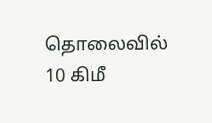தொலைவில் 10 கிமீ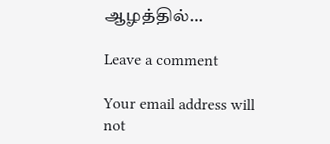ஆழத்தில்…

Leave a comment

Your email address will not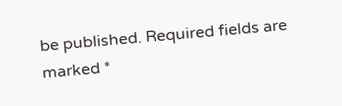be published. Required fields are marked *